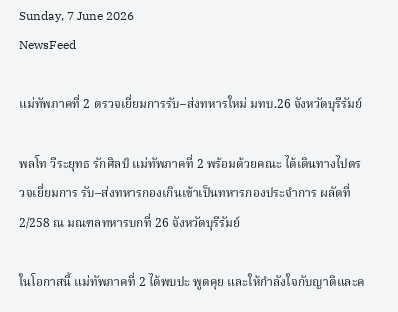Sunday, 7 June 2026
NewsFeed

แม่ทัพภาคที่ 2 ตรวจเยี่ยมการรับ–ส่งทหารใหม่ มทบ.26 จังหวัดบุรีรัมย์

พลโท วีระยุทธ รักศิลป์ แม่ทัพภาคที่ 2 พร้อมด้วยคณะ ได้เดินทางไปตรวจเยี่ยมการ รับ–ส่งทหารกองเกินเข้าเป็นทหารกองประจำการ ผลัดที่ 2/258 ณ มณฑลทหารบกที่ 26 จังหวัดบุรีรัมย์

ในโอกาสนี้ แม่ทัพภาคที่ 2 ได้พบปะ พูดคุย และให้กำลังใจกับญาติและค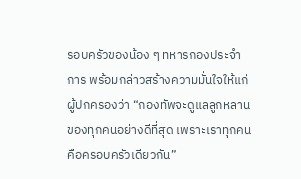รอบครัวของน้อง ๆ ทหารกองประจำการ พร้อมกล่าวสร้างความมั่นใจให้แก่ผู้ปกครองว่า “กองทัพจะดูแลลูกหลานของทุกคนอย่างดีที่สุด เพราะเราทุกคนคือครอบครัวเดียวกัน”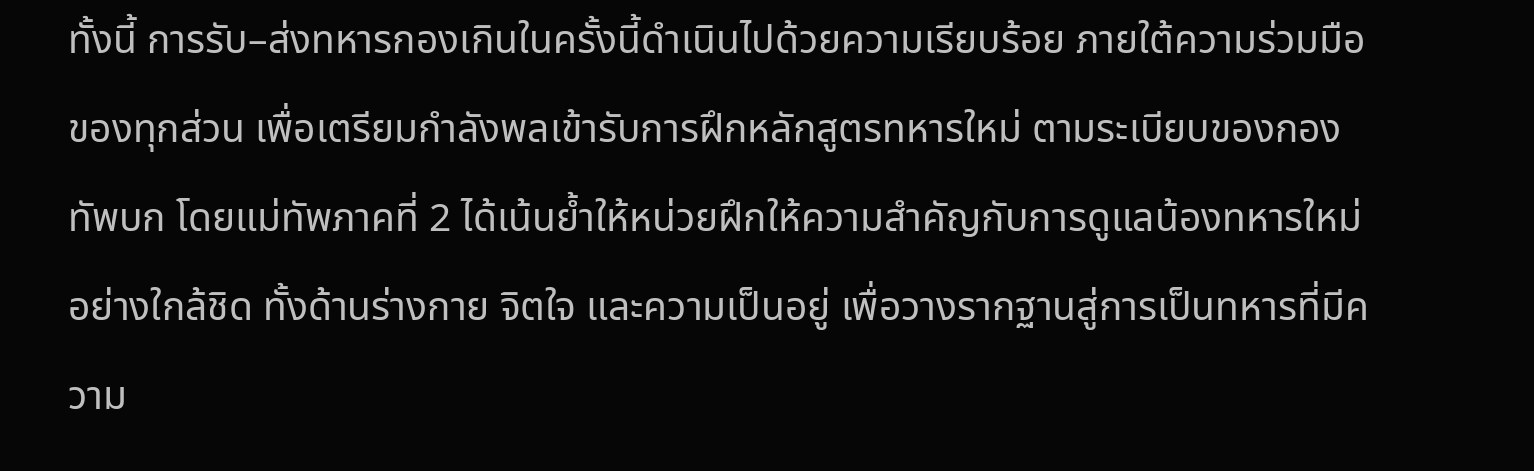ทั้งนี้ การรับ–ส่งทหารกองเกินในครั้งนี้ดำเนินไปด้วยความเรียบร้อย ภายใต้ความร่วมมือของทุกส่วน เพื่อเตรียมกำลังพลเข้ารับการฝึกหลักสูตรทหารใหม่ ตามระเบียบของกองทัพบก โดยแม่ทัพภาคที่ 2 ได้เน้นย้ำให้หน่วยฝึกให้ความสำคัญกับการดูแลน้องทหารใหม่อย่างใกล้ชิด ทั้งด้านร่างกาย จิตใจ และความเป็นอยู่ เพื่อวางรากฐานสู่การเป็นทหารที่มีความ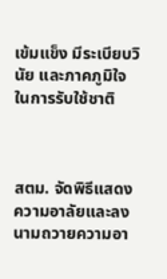เข้มแข็ง มีระเบียบวินัย และภาคภูมิใจในการรับใช้ชาติ



สตม. จัดพิธีแสดงความอาลัยและลงนามถวายความอา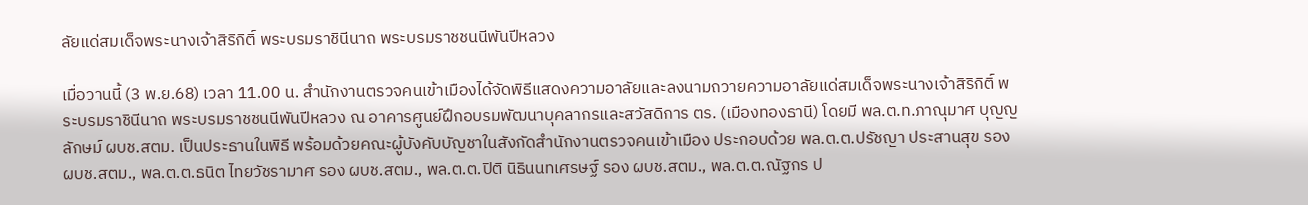ลัยแด่สมเด็จพระนางเจ้าสิริกิติ์ พระบรมราชินีนาถ พระบรมราชชนนีพันปีหลวง

เมื่อวานนี้ (3 พ.ย.68) เวลา 11.00 น. สำนักงานตรวจคนเข้าเมืองได้จัดพิธีแสดงความอาลัยและลงนามถวายความอาลัยแด่สมเด็จพระนางเจ้าสิริกิติ์ พระบรมราชินีนาถ พระบรมราชชนนีพันปีหลวง ณ อาคารศูนย์ฝึกอบรมพัฒนาบุคลากรและสวัสดิการ ตร. (เมืองทองธานี) โดยมี พล.ต.ท.ภาณุมาศ บุญญลักษม์ ผบช.สตม. เป็นประธานในพิธี พร้อมด้วยคณะผู้บังคับบัญชาในสังกัดสำนักงานตรวจคนเข้าเมือง ประกอบด้วย พล.ต.ต.ปรัชญา ประสานสุข รอง ผบช.สตม., พล.ต.ต.ธนิต ไทยวัชรามาศ รอง ผบช.สตม., พล.ต.ต.ปิติ นิธินนทเศรษฐ์ รอง ผบช.สตม., พล.ต.ต.ณัฐกร ป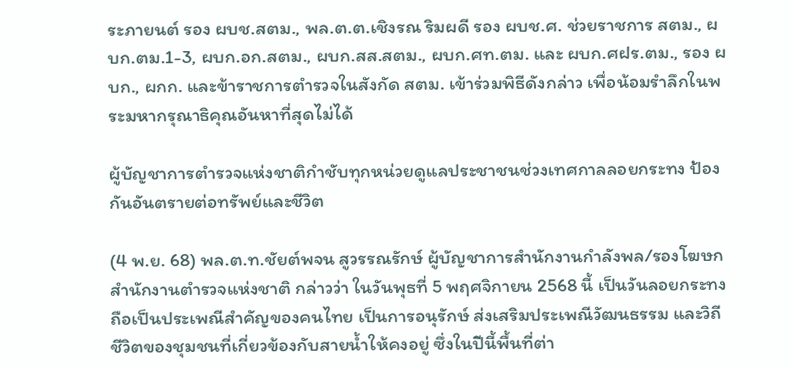ระภายนต์ รอง ผบช.สตม., พล.ต.ต.เชิงรณ ริมผดี รอง ผบช.ศ. ช่วยราชการ สตม., ผบก.ตม.1-3, ผบก.อก.สตม., ผบก.สส.สตม., ผบก.ศท.ตม. และ ผบก.ศฝร.ตม., รอง ผบก., ผกก. และข้าราชการตำรวจในสังกัด สตม. เข้าร่วมพิธีดังกล่าว เพื่อน้อมรำลึกในพระมหากรุณาธิคุณอันหาที่สุดไม่ได้

ผู้บัญชาการตำรวจแห่งชาติกำชับทุกหน่วยดูแลประชาชนช่วงเทศกาลลอยกระทง ป้องกันอันตรายต่อทรัพย์และชีวิต

(4 พ.ย. 68) พล.ต.ท.ชัยต์พจน สูวรรณรักษ์ ผู้บัญชาการสำนักงานกำลังพล/รองโฆษกสำนักงานตำรวจแห่งชาติ กล่าวว่า ในวันพุธที่ 5 พฤศจิกายน 2568 นี้ เป็นวันลอยกระทง ถือเป็นประเพณีสำคัญของคนไทย เป็นการอนุรักษ์ ส่งเสริมประเพณีวัฒนธรรม และวิถีชีวิตของชุมชนที่เกี่ยวข้องกับสายน้ำให้คงอยู่ ซึ่งในปีนี้พื้นที่ต่า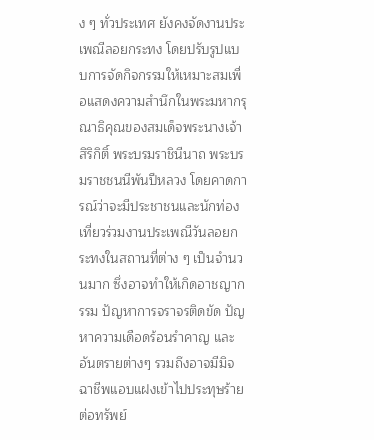ง ๆ ทั่วประเทศ ยังคงจัดงานประเพณีลอยกระทง โดยปรับรูปแบบการจัดกิจกรรมให้เหมาะสมเพื่อแสดงความสำนึกในพระมหากรุณาธิคุณของสมเด็จพระนางเจ้าสิริกิติ์ พระบรมราชินีนาถ พระบรมราชชนนีพันปีหลวง โดยคาดการณ์ว่าจะมีประชาชนและนักท่องเที่ยวร่วมงานประเพณีวันลอยกระทงในสถานที่ต่าง ๆ เป็นจำนวนมาก ซึ่งอาจทำให้เกิดอาชญากรรม ปัญหาการจราจรติดขัด ปัญหาความเดือดร้อนรำคาญ และอันตรายต่างๆ รวมถึงอาจมีมิจฉาชีพแอบแฝงเข้าไปประทุษร้ายต่อทรัพย์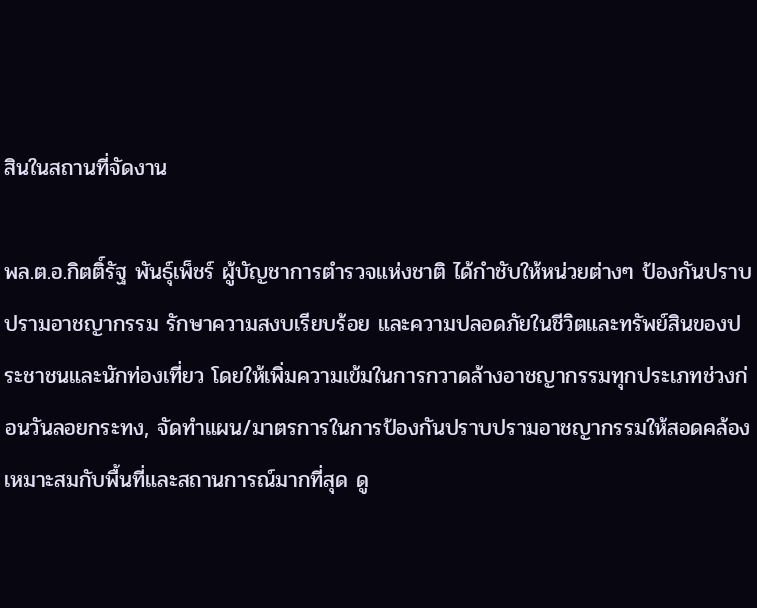สินในสถานที่จัดงาน

พล.ต.อ.กิตติ์รัฐ พันธุ์เพ็ชร์ ผู้บัญชาการตำรวจแห่งชาติ ได้กำชับให้หน่วยต่างๆ ป้องกันปราบปรามอาชญากรรม รักษาความสงบเรียบร้อย และความปลอดภัยในชีวิตและทรัพย์สินของประชาชนและนักท่องเที่ยว โดยให้เพิ่มความเข้มในการกวาดล้างอาชญากรรมทุกประเภทช่วงก่อนวันลอยกระทง, จัดทำแผน/มาตรการในการป้องกันปราบปรามอาชญากรรมให้สอดคล้องเหมาะสมกับพื้นที่และสถานการณ์มากที่สุด ดู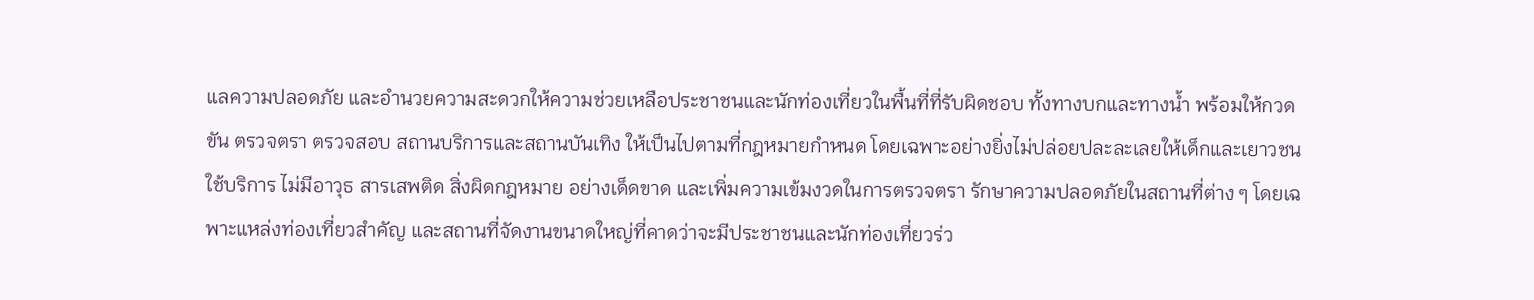แลความปลอดภัย และอำนวยความสะดวกให้ความช่วยเหลือประชาชนและนักท่องเที่ยวในพื้นที่ที่รับผิดชอบ ทั้งทางบกและทางน้ำ พร้อมให้กวดขัน ตรวจตรา ตรวจสอบ สถานบริการและสถานบันเทิง ให้เป็นไปตามที่กฎหมายกำหนด โดยเฉพาะอย่างยิ่งไม่ปล่อยปละละเลยให้เด็กและเยาวชนใช้บริการ ไม่มีอาวุธ สารเสพติด สิ่งผิดกฎหมาย อย่างเด็ดขาด และเพิ่มความเข้มงวดในการตรวจตรา รักษาความปลอดภัยในสถานที่ต่าง ๆ โดยเฉพาะแหล่งท่องเที่ยวสำคัญ และสถานที่จัดงานขนาดใหญ่ที่คาดว่าจะมีประชาชนและนักท่องเที่ยวร่ว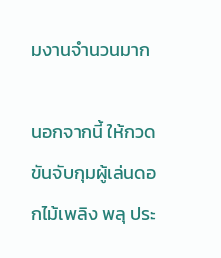มงานจำนวนมาก

นอกจากนี้ ให้กวดขันจับกุมผู้เล่นดอกไม้เพลิง พลุ ประ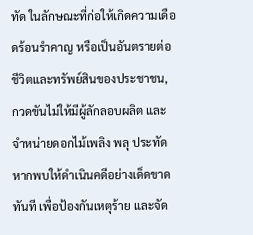ทัด ในลักษณะที่ก่อให้เกิดความเดือดร้อนรำคาญ หรือเป็นอันตรายต่อชีวิตและทรัพย์สินของประชาชน, กวดขันไม่ให้มีผู้ลักลอบผลิต และจำหน่ายดอกไม้เพลิง พลุ ประทัด หากพบให้ดำเนินคดีอย่างเด็ดขาดทันที เพื่อป้องกันเหตุร้าย และจัด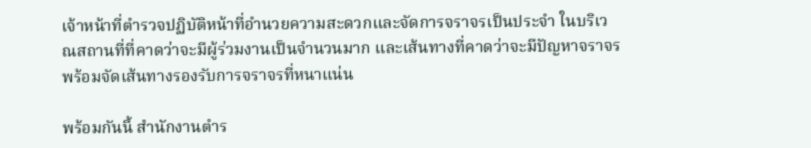เจ้าหน้าที่ตำรวจปฏิบัติหน้าที่อำนวยความสะดวกและจัดการจราจรเป็นประจำ ในบริเวณสถานที่ที่คาดว่าจะมีผู้ร่วมงานเป็นจำนวนมาก และเส้นทางที่คาดว่าจะมีปัญหาจราจร พร้อมจัดเส้นทางรองรับการจราจรที่หนาแน่น

พร้อมกันนี้ สำนักงานตำร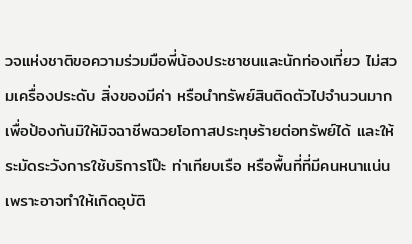วจแห่งชาติขอความร่วมมือพี่น้องประชาชนและนักท่องเที่ยว ไม่สวมเครื่องประดับ สิ่งของมีค่า หรือนำทรัพย์สินติดตัวไปจำนวนมาก เพื่อป้องกันมิให้มิจฉาชีพฉวยโอกาสประทุษร้ายต่อทรัพย์ได้ และให้ระมัดระวังการใช้บริการโป๊ะ ท่าเทียบเรือ หรือพื้นที่ที่มีคนหนาแน่น เพราะอาจทำให้เกิดอุบัติ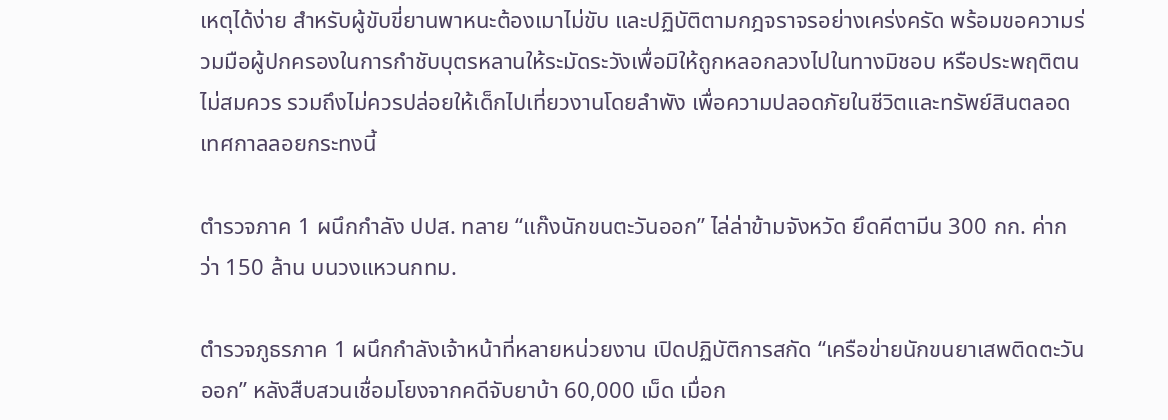เหตุได้ง่าย สำหรับผู้ขับขี่ยานพาหนะต้องเมาไม่ขับ และปฏิบัติตามกฎจราจรอย่างเคร่งครัด พร้อมขอความร่วมมือผู้ปกครองในการกำชับบุตรหลานให้ระมัดระวังเพื่อมิให้ถูกหลอกลวงไปในทางมิชอบ หรือประพฤติตนไม่สมควร รวมถึงไม่ควรปล่อยให้เด็กไปเที่ยวงานโดยลำพัง เพื่อความปลอดภัยในชีวิตและทรัพย์สินตลอดเทศกาลลอยกระทงนี้

ตำรวจภาค 1 ผนึกกำลัง ปปส. ทลาย “แก๊งนักขนตะวันออก” ไล่ล่าข้ามจังหวัด ยึดคีตามีน 300 กก. ค่ากว่า 150 ล้าน บนวงแหวนกทม.

ตำรวจภูธรภาค 1 ผนึกกำลังเจ้าหน้าที่หลายหน่วยงาน เปิดปฏิบัติการสกัด “เครือข่ายนักขนยาเสพติดตะวันออก” หลังสืบสวนเชื่อมโยงจากคดีจับยาบ้า 60,000 เม็ด เมื่อก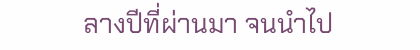ลางปีที่ผ่านมา จนนำไป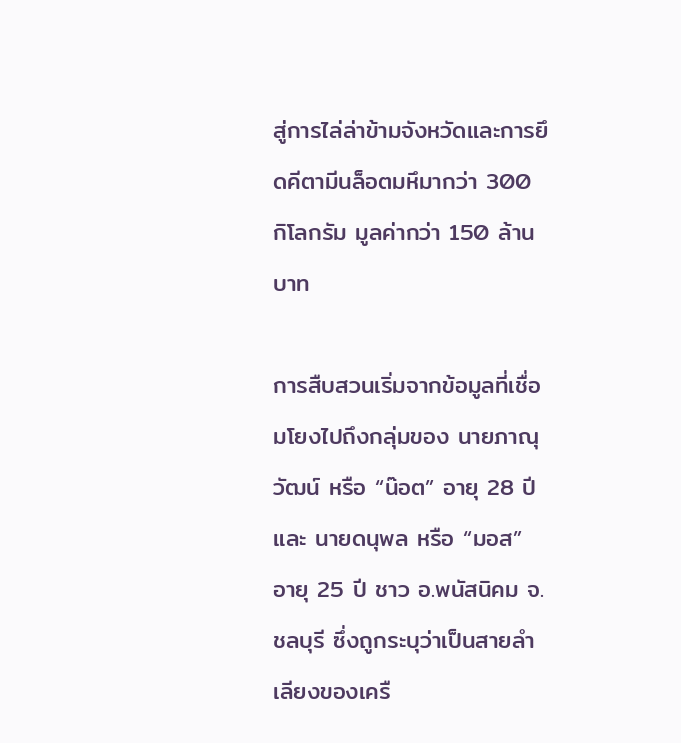สู่การไล่ล่าข้ามจังหวัดและการยึดคีตามีนล็อตมหึมากว่า 300 กิโลกรัม มูลค่ากว่า 150 ล้านบาท

การสืบสวนเริ่มจากข้อมูลที่เชื่อมโยงไปถึงกลุ่มของ นายภาณุวัฒน์ หรือ “น๊อต” อายุ 28 ปี และ นายดนุพล หรือ “มอส” อายุ 25 ปี ชาว อ.พนัสนิคม จ.ชลบุรี ซึ่งถูกระบุว่าเป็นสายลำเลียงของเครื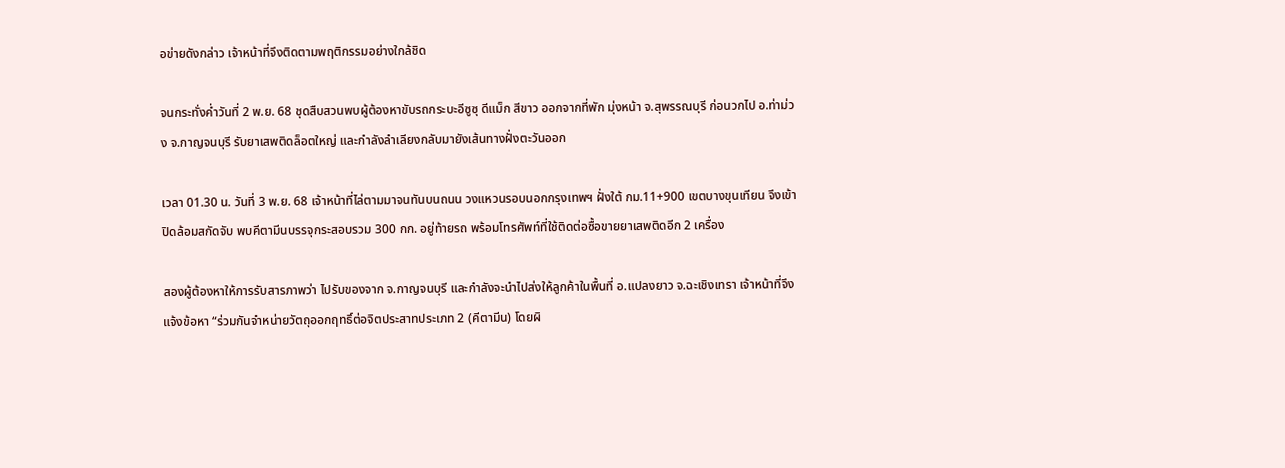อข่ายดังกล่าว เจ้าหน้าที่จึงติดตามพฤติกรรมอย่างใกล้ชิด

จนกระทั่งค่ำวันที่ 2 พ.ย. 68 ชุดสืบสวนพบผู้ต้องหาขับรถกระบะอีซูซุ ดีแม็ก สีขาว ออกจากที่พัก มุ่งหน้า จ.สุพรรณบุรี ก่อนวกไป อ.ท่าม่วง จ.กาญจนบุรี รับยาเสพติดล็อตใหญ่ และกำลังลำเลียงกลับมายังเส้นทางฝั่งตะวันออก

เวลา 01.30 น. วันที่ 3 พ.ย. 68 เจ้าหน้าที่ไล่ตามมาจนทันบนถนน วงแหวนรอบนอกกรุงเทพฯ ฝั่งใต้ กม.11+900 เขตบางขุนเทียน จึงเข้าปิดล้อมสกัดจับ พบคีตามีนบรรจุกระสอบรวม 300 กก. อยู่ท้ายรถ พร้อมโทรศัพท์ที่ใช้ติดต่อซื้อขายยาเสพติดอีก 2 เครื่อง

สองผู้ต้องหาให้การรับสารภาพว่า ไปรับของจาก จ.กาญจนบุรี และกำลังจะนำไปส่งให้ลูกค้าในพื้นที่ อ.แปลงยาว จ.ฉะเชิงเทรา เจ้าหน้าที่จึงแจ้งข้อหา “ร่วมกันจำหน่ายวัตถุออกฤทธิ์ต่อจิตประสาทประเภท 2 (คีตามีน) โดยผิ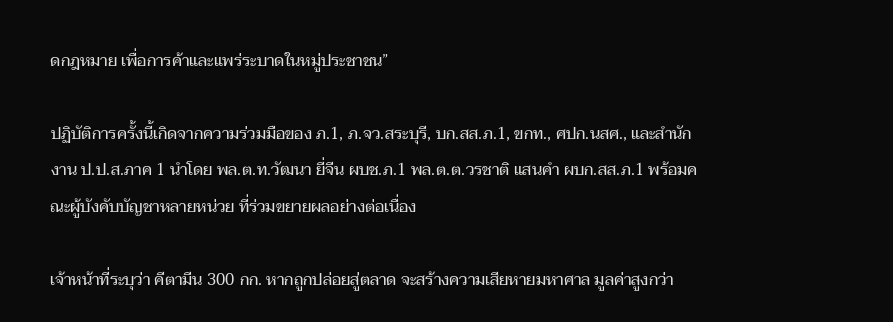ดกฎหมาย เพื่อการค้าและแพร่ระบาดในหมู่ประชาชน”

ปฏิบัติการครั้งนี้เกิดจากความร่วมมือของ ภ.1, ภ.จว.สระบุรี, บก.สส.ภ.1, ขกท., ศปก.นสศ., และสำนักงาน ป.ป.ส.ภาค 1 นำโดย พล.ต.ท.วัฒนา ยี่จีน ผบช.ภ.1 พล.ต.ต.วรชาติ แสนคำ ผบก.สส.ภ.1 พร้อมคณะผู้บังคับบัญชาหลายหน่วย ที่ร่วมขยายผลอย่างต่อเนื่อง

เจ้าหน้าที่ระบุว่า คีตามีน 300 กก. หากถูกปล่อยสู่ตลาด จะสร้างความเสียหายมหาศาล มูลค่าสูงกว่า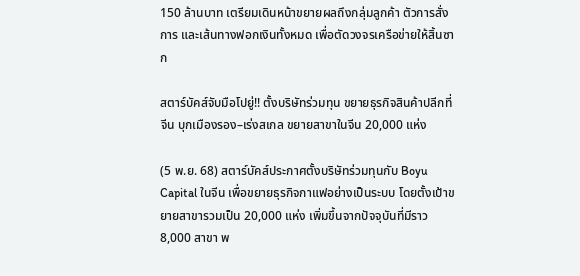150 ล้านบาท เตรียมเดินหน้าขยายผลถึงกลุ่มลูกค้า ตัวการสั่งการ และเส้นทางฟอกเงินทั้งหมด เพื่อตัดวงจรเครือข่ายให้สิ้นซาก

สตาร์บัคส์จับมือโปยู่!! ตั้งบริษัทร่วมทุน ขยายธุรกิจสินค้าปลีกที่จีน บุกเมืองรอง–เร่งสเกล ขยายสาขาในจีน 20,000 แห่ง

(5 พ.ย. 68) สตาร์บัคส์ประกาศตั้งบริษัทร่วมทุนกับ Boyu Capital ในจีน เพื่อขยายธุรกิจกาแฟอย่างเป็นระบบ โดยตั้งเป้าขยายสาขารวมเป็น 20,000 แห่ง เพิ่มขึ้นจากปัจจุบันที่มีราว 8,000 สาขา พ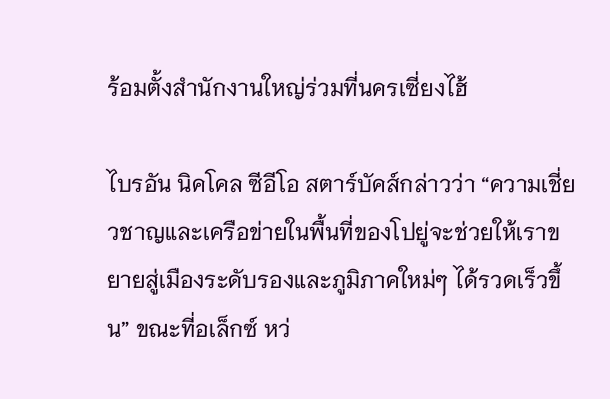ร้อมตั้งสำนักงานใหญ่ร่วมที่นครเซี่ยงไฮ้

ไบรอัน นิคโคล ซีอีโอ สตาร์บัคส์กล่าวว่า “ความเชี่ยวชาญและเครือข่ายในพื้นที่ของโปยู่จะช่วยให้เราขยายสู่เมืองระดับรองและภูมิภาคใหม่ๆ ได้รวดเร็วขึ้น” ขณะที่อเล็กซ์ หว่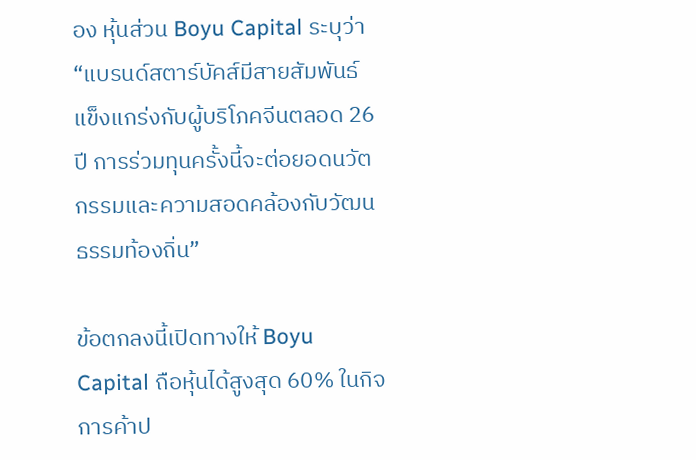อง หุ้นส่วน Boyu Capital ระบุว่า “แบรนด์สตาร์บัคส์มีสายสัมพันธ์แข็งแกร่งกับผู้บริโภคจีนตลอด 26 ปี การร่วมทุนครั้งนี้จะต่อยอดนวัตกรรมและความสอดคล้องกับวัฒนธรรมท้องถิ่น”

ข้อตกลงนี้เปิดทางให้ Boyu Capital ถือหุ้นได้สูงสุด 60% ในกิจการค้าป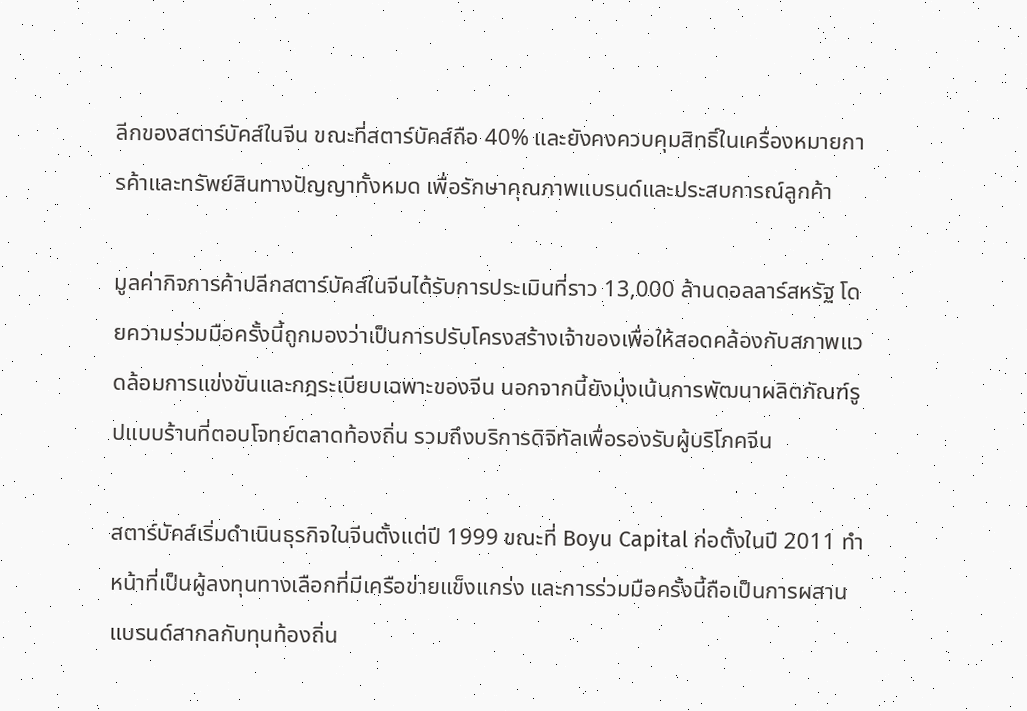ลีกของสตาร์บัคส์ในจีน ขณะที่สตาร์บัคส์ถือ 40% และยังคงควบคุมสิทธิ์ในเครื่องหมายการค้าและทรัพย์สินทางปัญญาทั้งหมด เพื่อรักษาคุณภาพแบรนด์และประสบการณ์ลูกค้า

มูลค่ากิจการค้าปลีกสตาร์บัคส์ในจีนได้รับการประเมินที่ราว 13,000 ล้านดอลลาร์สหรัฐ โดยความร่วมมือครั้งนี้ถูกมองว่าเป็นการปรับโครงสร้างเจ้าของเพื่อให้สอดคล้องกับสภาพแวดล้อมการแข่งขันและกฎระเบียบเฉพาะของจีน นอกจากนี้ยังมุ่งเน้นการพัฒนาผลิตภัณฑ์รูปแบบร้านที่ตอบโจทย์ตลาดท้องถิ่น รวมถึงบริการดิจิทัลเพื่อรองรับผู้บริโภคจีน

สตาร์บัคส์เริ่มดำเนินธุรกิจในจีนตั้งแต่ปี 1999 ขณะที่ Boyu Capital ก่อตั้งในปี 2011 ทำหน้าที่เป็นผู้ลงทุนทางเลือกที่มีเครือข่ายแข็งแกร่ง และการร่วมมือครั้งนี้ถือเป็นการผสานแบรนด์สากลกับทุนท้องถิ่น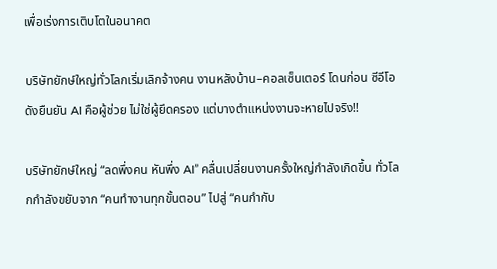เพื่อเร่งการเติบโตในอนาคต

บริษัทยักษ์ใหญ่ทั่วโลกเริ่มเลิกจ้างคน งานหลังบ้าน–คอลเซ็นเตอร์ โดนก่อน ซีอีโอดังยืนยัน AI คือผู้ช่วย ไม่ใช่ผู้ยึดครอง แต่บางตำแหน่งงานจะหายไปจริง!!

บริษัทยักษ์ใหญ่ “ลดพึ่งคน หันพึ่ง AI” คลื่นเปลี่ยนงานครั้งใหญ่กำลังเกิดขึ้น ทั่วโลกกำลังขยับจาก “คนทำงานทุกขั้นตอน” ไปสู่ “คนกำกับ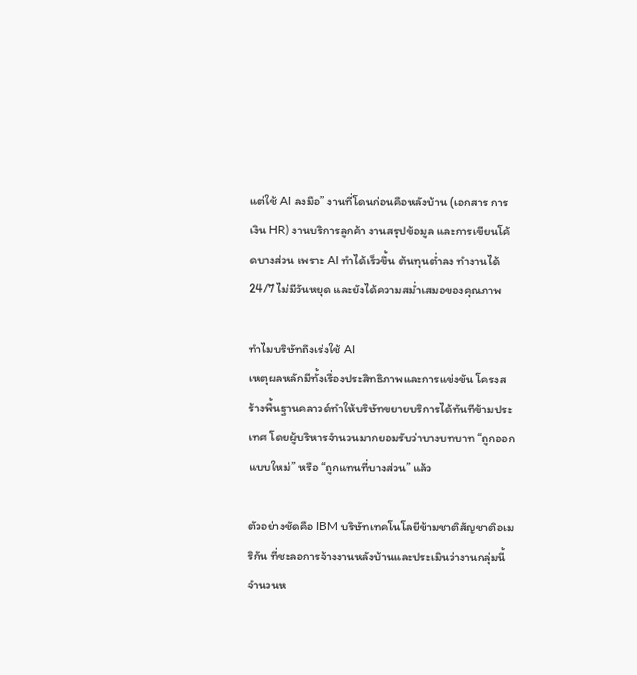แต่ใช้ AI ลงมือ” งานที่โดนก่อนคือหลังบ้าน (เอกสาร การเงิน HR) งานบริการลูกค้า งานสรุปข้อมูล และการเขียนโค้ดบางส่วน เพราะ AI ทำได้เร็วขึ้น ต้นทุนต่ำลง ทำงานได้ 24/7 ไม่มีวันหยุด และยังได้ความสม่ำเสมอของคุณภาพ

ทำไมบริษัทถึงเร่งใช้ AI
เหตุผลหลักมีทั้งเรื่องประสิทธิภาพและการแข่งขัน โครงสร้างพื้นฐานคลาวด์ทำให้บริษัทขยายบริการได้ทันทีข้ามประเทศ โดยผู้บริหารจำนวนมากยอมรับว่าบางบทบาท “ถูกออกแบบใหม่” หรือ “ถูกแทนที่บางส่วน” แล้ว

ตัวอย่างชัดคือ IBM บริษัทเทคโนโลยีข้ามชาติสัญชาติอเมริกัน ที่ชะลอการจ้างงานหลังบ้านและประเมินว่างานกลุ่มนี้จำนวนห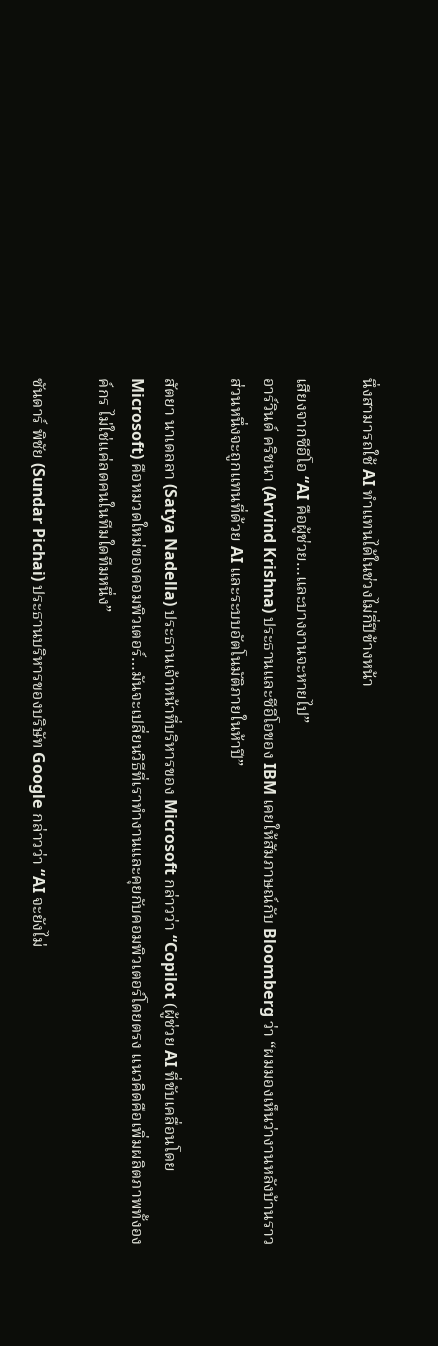นึ่งสามารถใช้ AI ทำแทนได้ในช่วงไม่กี่ปีข้างหน้า

เสียงจากซีอีโอ “AI คือผู้ช่วย…และบางงานจะหายไป”
อาร์วินด์ คริชนา (Arvind Krishna) ประธานและซีอีโอของ IBM เคยให้สัมภาษณ์กับ Bloomberg ว่า “ผมมองเห็นว่างานหลังบ้านราวส่วนหนึ่งจะถูกแทนที่ด้วย AI และระบบอัตโนมัติภายในห้าปี”

สัตยา นาเดลลา (Satya Nadella) ประธานเจ้าหน้าที่บริหารของ Microsoft กล่าวว่า “Copilot (ผู้ช่วย AI ที่ขับเคลื่อนโดย Microsoft) คือหมวดใหม่ของคอมพิวเตอร์…มันจะเปลี่ยนวิธีที่เราทำงานและคุยกับคอมพิวเตอร์โดยตรง แนวคิดคือเพิ่มผลิตภาพทั้งองค์กร ไม่ใช่แค่ลดคนในทีมใดทีมหนึ่ง”

ซันดาร์ พิชัย (Sundar Pichai) ประธานบริหารของบริษัท Google กล่าวว่า “AI จะยังไม่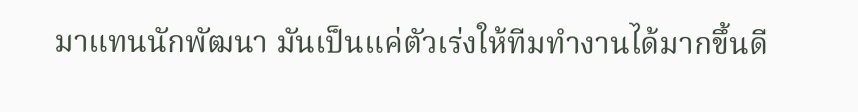มาแทนนักพัฒนา มันเป็นแค่ตัวเร่งให้ทีมทำงานได้มากขึ้นดี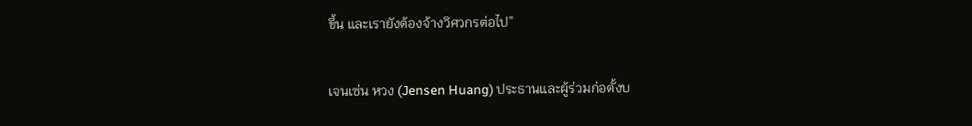ขึ้น และเรายังต้องจ้างวิศวกรต่อไป”

เจนเซ่น หวง (Jensen Huang) ประธานและผู้ร่วมก่อตั้งบ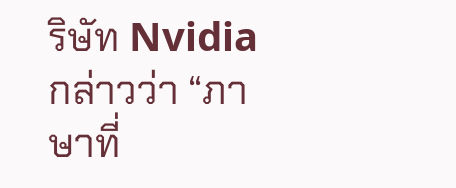ริษัท Nvidia กล่าวว่า “ภาษาที่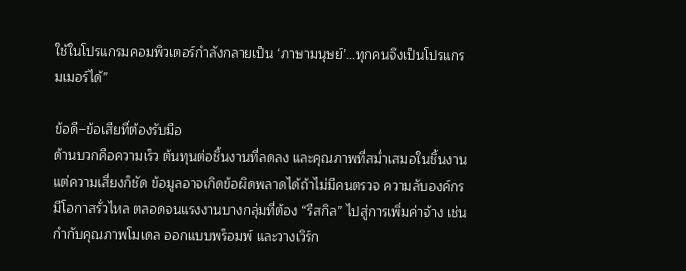ใช้ในโปรแกรมคอมพิวเตอร์กำลังกลายเป็น ‘ภาษามนุษย์’…ทุกคนจึงเป็นโปรแกรมเมอร์ได้”

ข้อดี–ข้อเสียที่ต้องรับมือ
ด้านบวกคือความเร็ว ต้นทุนต่อชิ้นงานที่ลดลง และคุณภาพที่สม่ำเสมอในชิ้นงาน แต่ความเสี่ยงก็ชัด ข้อมูลอาจเกิดข้อผิดพลาดได้ถ้าไม่มีคนตรวจ ความลับองค์กรมีโอกาสรั่วไหล ตลอดจนแรงงานบางกลุ่มที่ต้อง “รีสกิล” ไปสู่การเพิ่มค่าจ้าง เช่น กำกับคุณภาพโมเดล ออกแบบพร็อมพ์ และวางเวิร์ก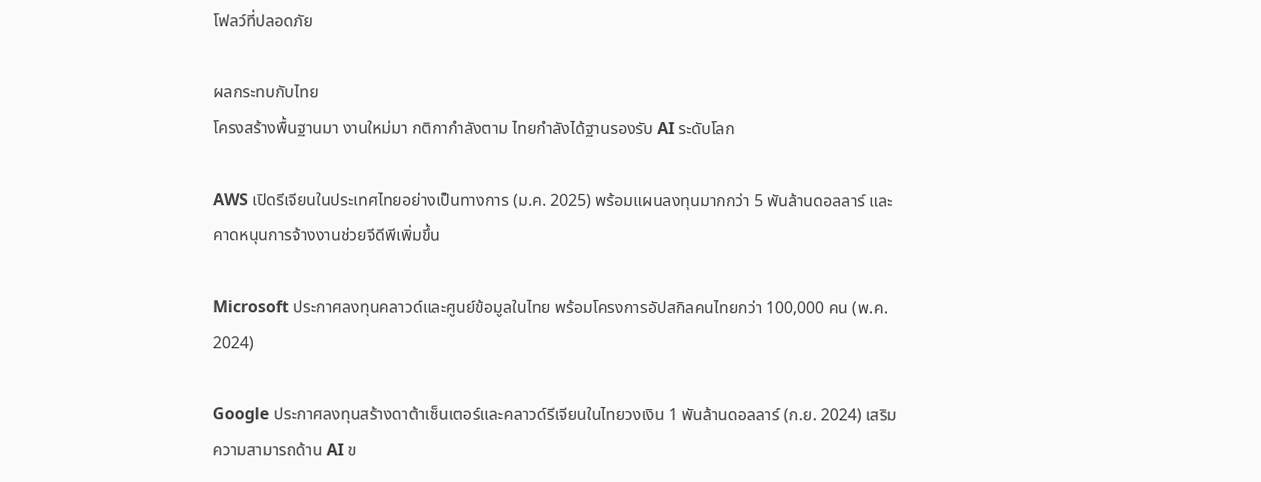โฟลว์ที่ปลอดภัย

ผลกระทบกับไทย
โครงสร้างพื้นฐานมา งานใหม่มา กติกากำลังตาม ไทยกำลังได้ฐานรองรับ AI ระดับโลก

AWS เปิดรีเจียนในประเทศไทยอย่างเป็นทางการ (ม.ค. 2025) พร้อมแผนลงทุนมากกว่า 5 พันล้านดอลลาร์ และคาดหนุนการจ้างงานช่วยจีดีพีเพิ่มขึ้น

Microsoft ประกาศลงทุนคลาวด์และศูนย์ข้อมูลในไทย พร้อมโครงการอัปสกิลคนไทยกว่า 100,000 คน (พ.ค. 2024)

Google ประกาศลงทุนสร้างดาต้าเซ็นเตอร์และคลาวด์รีเจียนในไทยวงเงิน 1 พันล้านดอลลาร์ (ก.ย. 2024) เสริมความสามารถด้าน AI ข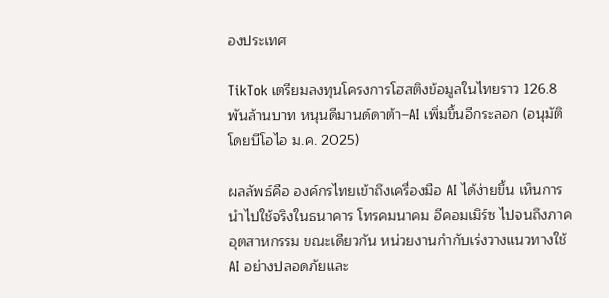องประเทศ

TikTok เตรียมลงทุนโครงการโฮสติงข้อมูลในไทยราว 126.8 พันล้านบาท หนุนดีมานด์ดาต้า–AI เพิ่มขึ้นอีกระลอก (อนุมัติโดยบีโอไอ ม.ค. 2025)

ผลลัพธ์คือ องค์กรไทยเข้าถึงเครื่องมือ AI ได้ง่ายขึ้น เห็นการนำไปใช้จริงในธนาคาร โทรคมนาคม อีคอมเมิร์ซ ไปจนถึงภาคอุตสาหกรรม ขณะเดียวกัน หน่วยงานกำกับเร่งวางแนวทางใช้ AI อย่างปลอดภัยและ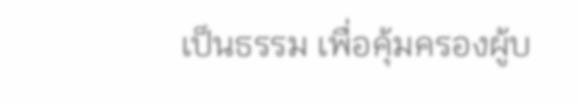เป็นธรรม เพื่อคุ้มครองผู้บ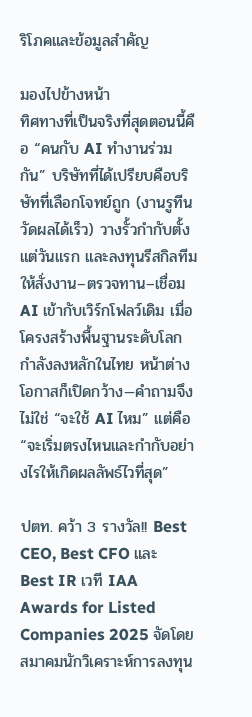ริโภคและข้อมูลสำคัญ

มองไปข้างหน้า
ทิศทางที่เป็นจริงที่สุดตอนนี้คือ “คนกับ AI ทำงานร่วมกัน” บริษัทที่ได้เปรียบคือบริษัทที่เลือกโจทย์ถูก (งานรูทีน วัดผลได้เร็ว) วางรั้วกำกับตั้งแต่วันแรก และลงทุนรีสกิลทีมให้สั่งงาน–ตรวจทาน–เชื่อม AI เข้ากับเวิร์กโฟลว์เดิม เมื่อโครงสร้างพื้นฐานระดับโลกกำลังลงหลักในไทย หน้าต่างโอกาสก็เปิดกว้าง—คำถามจึงไม่ใช่ “จะใช้ AI ไหม” แต่คือ “จะเริ่มตรงไหนและกำกับอย่างไรให้เกิดผลลัพธ์ไวที่สุด”

ปตท. คว้า 3 รางวัล!! Best CEO, Best CFO และ Best IR เวที IAA Awards for Listed Companies 2025 จัดโดยสมาคมนักวิเคราะห์การลงทุน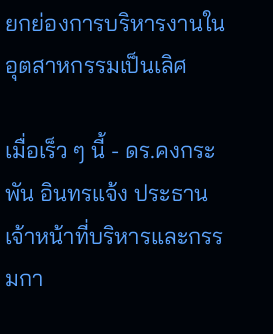ยกย่องการบริหารงานในอุตสาหกรรมเป็นเลิศ

เมื่อเร็ว ๆ นี้ - ดร.คงกระพัน อินทรแจ้ง ประธานเจ้าหน้าที่บริหารและกรรมกา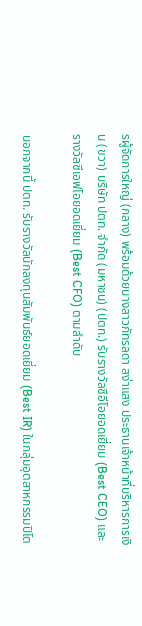รผู้จัดการใหญ่ (กลาง) พร้อมด้วยนางสาวภัทรลดา สง่าแสง ประธานเจ้าหน้าที่บริหารการเงิน (ขวา) บริษัท ปตท. จำกัด (มหาชน) (ปตท.) รับรางวัลซีอีโอยอดเยี่ยม (Best CEO) และ รางวัลซีเอฟโอยอดเยี่ยม (Best CFO) ตามลำดับ

นอกจากนี้ ปตท. รับรางวัลนักลงทุนสัมพันธ์ยอดเยี่ยม (Best IR) ในกลุ่มอุตสาหกรรมปิโต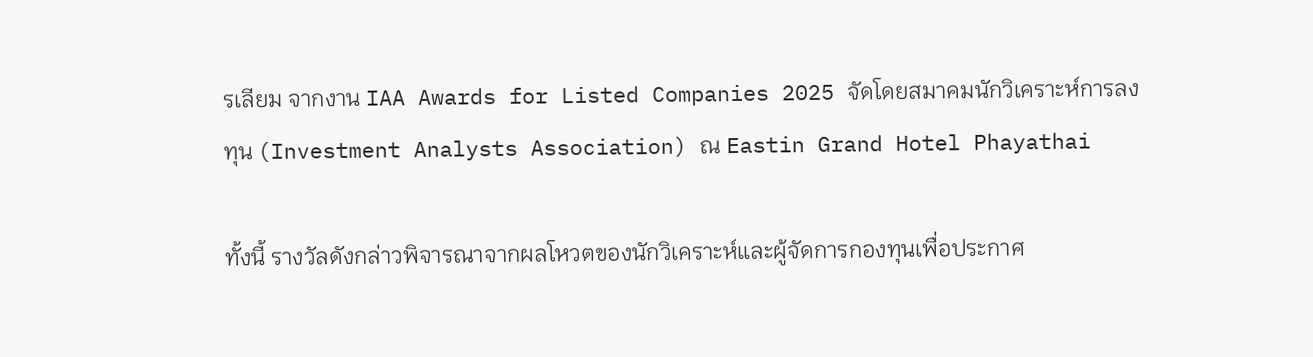รเลียม จากงาน IAA Awards for Listed Companies 2025 จัดโดยสมาคมนักวิเคราะห์การลงทุน (Investment Analysts Association) ณ Eastin Grand Hotel Phayathai

ทั้งนี้ รางวัลดังกล่าวพิจารณาจากผลโหวตของนักวิเคราะห์และผู้จัดการกองทุนเพื่อประกาศ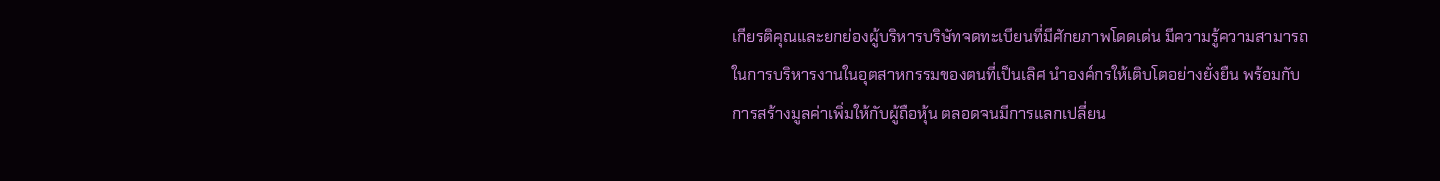เกียรติคุณและยกย่องผู้บริหารบริษัทจดทะเบียนที่มีศักยภาพโดดเด่น มีความรู้ความสามารถในการบริหารงานในอุตสาหกรรมของตนที่เป็นเลิศ นำองค์กรให้เติบโตอย่างยั่งยืน พร้อมกับการสร้างมูลค่าเพิ่มให้กับผู้ถือหุ้น ตลอดจนมีการแลกเปลี่ยน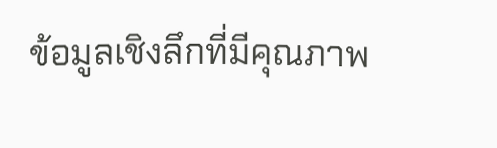ข้อมูลเชิงลึกที่มีคุณภาพ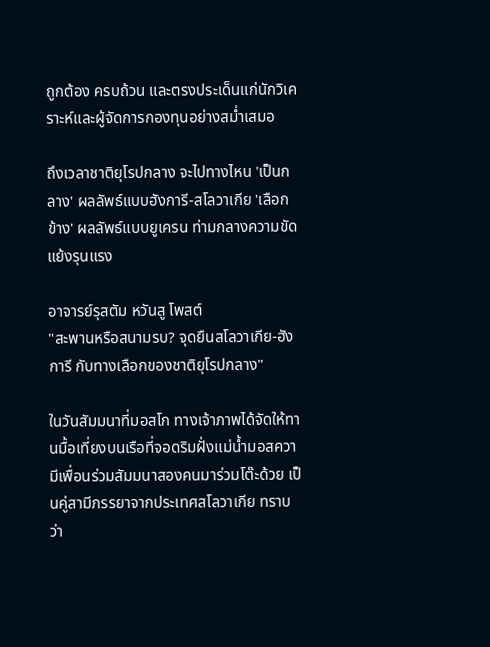ถูกต้อง ครบถ้วน และตรงประเด็นแก่นักวิเคราะห์และผู้จัดการกองทุนอย่างสม่ำเสมอ

ถึงเวลาชาติยุโรปกลาง จะไปทางไหน 'เป็นกลาง' ผลลัพธ์แบบฮังการี-สโลวาเกีย 'เลือกข้าง' ผลลัพธ์แบบยูเครน ท่ามกลางความขัดแย้งรุนแรง

อาจารย์รุสตัม หวันสู โพสต์
"สะพานหรือสนามรบ? จุดยืนสโลวาเกีย-ฮังการี กับทางเลือกของชาติยุโรปกลาง"

ในวันสัมมนาที่มอสโก ทางเจ้าภาพได้จัดให้ทานมื้อเที่ยงบนเรือที่จอดริมฝั่งแม่น้ำมอสควา มีเพื่อนร่วมสัมมนาสองคนมาร่วมโต๊ะด้วย เป็นคู่สามีภรรยาจากประเทศสโลวาเกีย ทราบว่า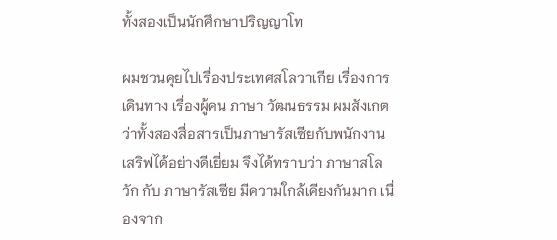ทั้งสองเป็นนักศึกษาปริญญาโท

ผมชวนคุยไปเรื่องประเทศสโลวาเกีย เรื่องการเดินทาง เรื่องผู้คน ภาษา วัฒนธรรม ผมสังเกตว่าทั้งสองสื่อสารเป็นภาษารัสเซียกับพนักงานเสริฟได้อย่างดีเยี่ยม จึงได้ทราบว่า ภาษาสโลวัก กับ ภาษารัสเซีย มีความใกล้เคียงกันมาก เนื่องจาก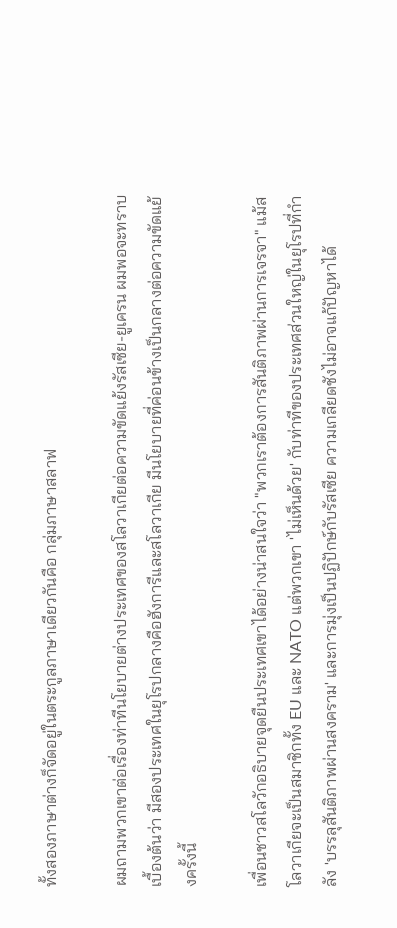ทั้งสองภาษาต่างก็จัดอยู่ในตระกูลภาษาเดียวกันคือ กลุ่มภาษาสลาฟ

ผมถามพวกเขาต่อเรื่องท่าทีนโยบายต่างประเทศของสโลวาเกียต่อความขัดแย้งรัสเซีย-ยูเครน ผมพอจะทราบเบื้องต้นว่า มีสองประเทศในยุโรปกลางคือฮังการีและสโลวาเกีย มีนโยบายที่ค่อนข้างเป็นกลางต่อความขัดแย้งครั้งนี้

เพื่อนชาวสโลวักอธิบายจุดยืนประเทศเขาได้อย่างน่าสนใจว่า "พวกเราต้องการสันติภาพผ่านการเจรจา" แม้สโลวาเกียจะเป็นสมาชิกทั้ง EU และ NATO แต่พวกเขา 'ไม่เห็นด้วย' กับท่าทีของประเทศส่วนใหญ่ในยุโรปที่กำลัง 'บรรลุสันติภาพผ่านสงคราม' และการมุ่งเป็นปฏิปักษ์กับรัสเซีย ความเกลียดชังไม่อาจแก้ปัญหาได้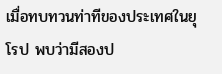เมื่อทบทวนท่าทีของประเทศในยุโรป พบว่ามีสองป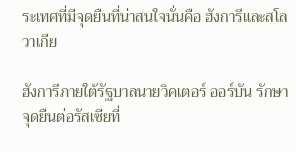ระเทศที่มีจุดยืนที่น่าสนใจนั่นคือ ฮังการีและสโลวาเกีย

ฮังการีภายใต้รัฐบาลนายวิคเตอร์ ออร์บัน รักษาจุดยืนต่อรัสเซียที่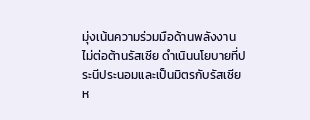มุ่งเน้นความร่วมมือด้านพลังงาน ไม่ต่อต้านรัสเซีย ดำเนินนโยบายที่ประนีประนอมและเป็นมิตรกับรัสเซีย ห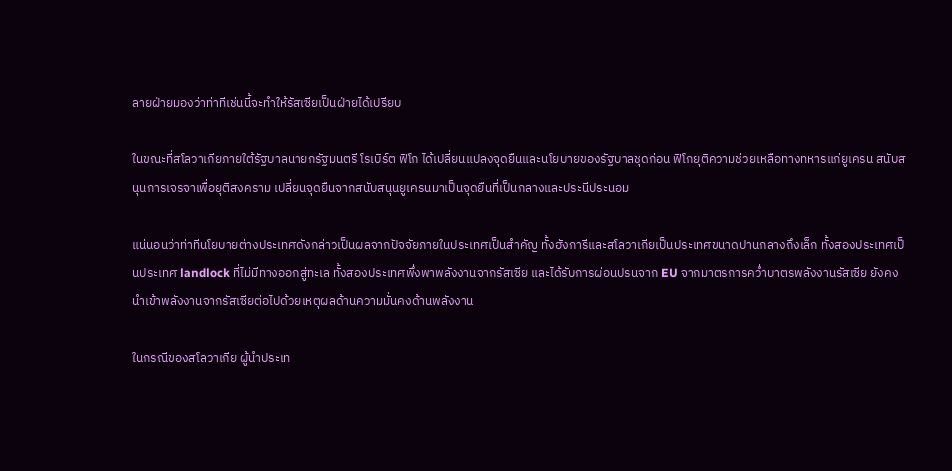ลายฝ่ายมองว่าท่าทีเช่นนี้จะทำให้รัสเซียเป็นฝ่ายได้เปรียบ

ในขณะที่สโลวาเกียภายใต้รัฐบาลนายกรัฐมนตรี โรเบิร์ต ฟิโก ได้เปลี่ยนแปลงจุดยืนและนโยบายของรัฐบาลชุดก่อน ฟิโกยุติความช่วยเหลือทางทหารแก่ยูเครน สนับสนุนการเจรจาเพื่อยุติสงคราม เปลี่ยนจุดยืนจากสนับสนุนยูเครนมาเป็นจุดยืนที่เป็นกลางและประนีประนอม

แน่นอนว่าท่าทีนโยบายต่างประเทศดังกล่าวเป็นผลจากปัจจัยภายในประเทศเป็นสำคัญ ทั้งฮังการีและสโลวาเกียเป็นประเทศขนาดปานกลางถึงเล็ก ทั้งสองประเทศเป็นประเทศ landlock ที่ไม่มีทางออกสู่ทะเล ทั้งสองประเทศพึ่งพาพลังงานจากรัสเซีย และได้รับการผ่อนปรนจาก EU จากมาตรการคว่ำบาตรพลังงานรัสเซีย ยังคงนำเข้าพลังงานจากรัสเซียต่อไปด้วยเหตุผลด้านความมั่นคงด้านพลังงาน

ในกรณีของสโลวาเกีย ผู้นำประเท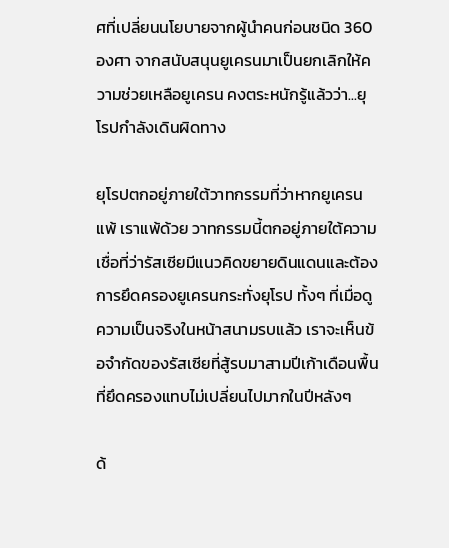ศที่เปลี่ยนนโยบายจากผู้นำคนก่อนชนิด 360 องศา จากสนับสนุนยูเครนมาเป็นยกเลิกให้ความช่วยเหลือยูเครน คงตระหนักรู้แล้วว่า...ยุโรปกำลังเดินผิดทาง

ยุโรปตกอยู่ภายใต้วาทกรรมที่ว่าหากยูเครนแพ้ เราแพ้ด้วย วาทกรรมนี้ตกอยู่ภายใต้ความเชื่อที่ว่ารัสเซียมีแนวคิดขยายดินแดนและต้องการยึดครองยูเครนกระทั่งยุโรป ทั้งๆ ที่เมื่อดูความเป็นจริงในหน้าสนามรบแล้ว เราจะเห็นข้อจำกัดของรัสเซียที่สู้รบมาสามปีเก้าเดือนพื้นที่ยึดครองแทบไม่เปลี่ยนไปมากในปีหลังๆ

ด้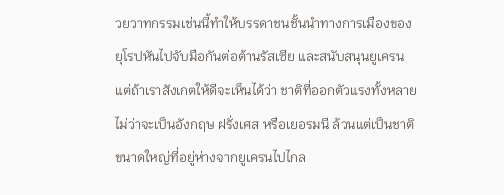วยวาทกรรมเช่นนี้ทำให้บรรดาชนชั้นนำทางการเมืองของยุโรปหันไปจับมือกันต่อต้านรัสเซีย และสนับสนุนยูเครน แต่ถ้าเราสังเกตให้ดีจะเห็นได้ว่า ชาติที่ออกตัวแรงทั้งหลายไม่ว่าจะเป็นอังกฤษ ฝรั่งเศส หรือเยอรมนี ล้วนแต่เป็นชาติขนาดใหญ่ที่อยู่ห่างจากยูเครนไปไกล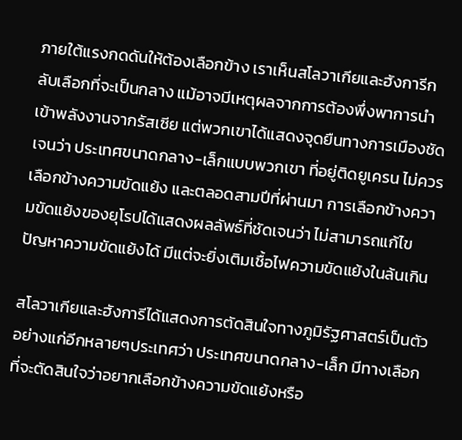ภายใต้แรงกดดันให้ต้องเลือกข้าง เราเห็นสโลวาเกียและฮังการีกลับเลือกที่จะเป็นกลาง แม้อาจมีเหตุผลจากการต้องพึ่งพาการนำเข้าพลังงานจากรัสเซีย แต่พวกเขาได้แสดงจุดยืนทางการเมืองชัดเจนว่า ประเทศขนาดกลาง-เล็กแบบพวกเขา ที่อยู่ติดยูเครน ไม่ควรเลือกข้างความขัดแย้ง และตลอดสามปีที่ผ่านมา การเลือกข้างความขัดแย้งของยุโรปได้แสดงผลลัพธ์ที่ชัดเจนว่า ไม่สามารถแก้ไขปัญหาความขัดแย้งได้ มีแต่จะยิ่งเติมเชื้อไฟความขัดแย้งในล้นเกิน

สโลวาเกียและฮังการีได้แสดงการตัดสินใจทางภูมิรัฐศาสตร์เป็นตัวอย่างแก่อีกหลายๆประเทศว่า ประเทศขนาดกลาง-เล็ก มีทางเลือกที่จะตัดสินใจว่าอยากเลือกข้างความขัดแย้งหรือ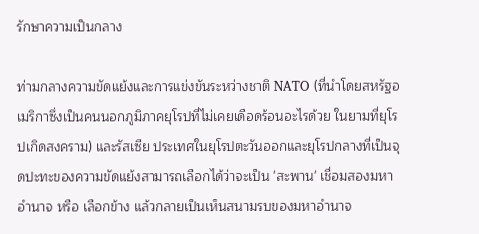รักษาความเป็นกลาง

ท่ามกลางความขัดแย้งและการแข่งขันระหว่างชาติ NATO (ที่นำโดยสหรัฐอเมริกาซึ่งเป็นคนนอกภูมิภาคยุโรปที่ไม่เคยเดือดร้อนอะไรด้วย ในยามที่ยุโรปเกิดสงคราม) และรัสเซีย ประเทศในยุโรปตะวันออกและยุโรปกลางที่เป็นจุดปะทะของความขัดแย้งสามารถเลือกได้ว่าจะเป็น 'สะพาน' เชื่อมสองมหาอำนาจ หรือ เลือกข้าง แล้วกลายเป็นเห็นสนามรบของมหาอำนาจ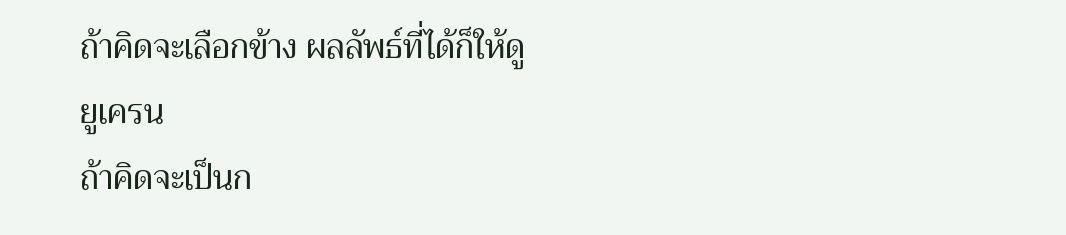ถ้าคิดจะเลือกข้าง ผลลัพธ์ที่ได้ก็ให้ดูยูเครน
ถ้าคิดจะเป็นก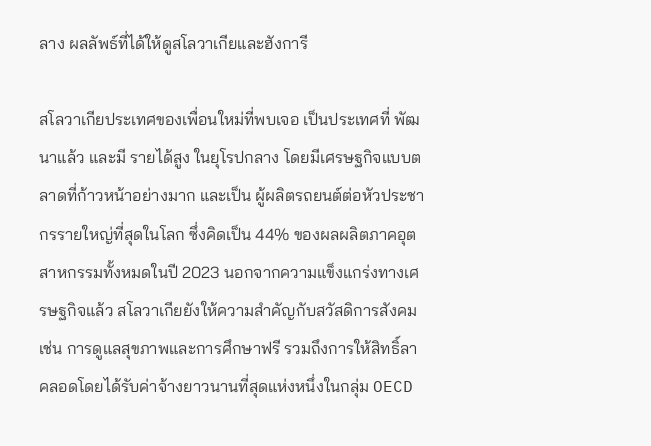ลาง ผลลัพธ์ที่ได้ให้ดูสโลวาเกียและฮังการี

สโลวาเกียประเทศของเพื่อนใหม่ที่พบเจอ เป็นประเทศที่ พัฒนาแล้ว และมี รายได้สูง ในยุโรปกลาง โดยมีเศรษฐกิจแบบตลาดที่ก้าวหน้าอย่างมาก และเป็น ผู้ผลิตรถยนต์ต่อหัวประชากรรายใหญ่ที่สุดในโลก ซึ่งคิดเป็น 44% ของผลผลิตภาคอุตสาหกรรมทั้งหมดในปี 2023 นอกจากความแข็งแกร่งทางเศรษฐกิจแล้ว สโลวาเกียยังให้ความสำคัญกับสวัสดิการสังคม เช่น การดูแลสุขภาพและการศึกษาฟรี รวมถึงการให้สิทธิ์ลาคลอดโดยได้รับค่าจ้างยาวนานที่สุดแห่งหนึ่งในกลุ่ม OECD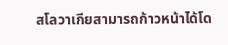สโลวาเกียสามารถก้าวหน้าได้โด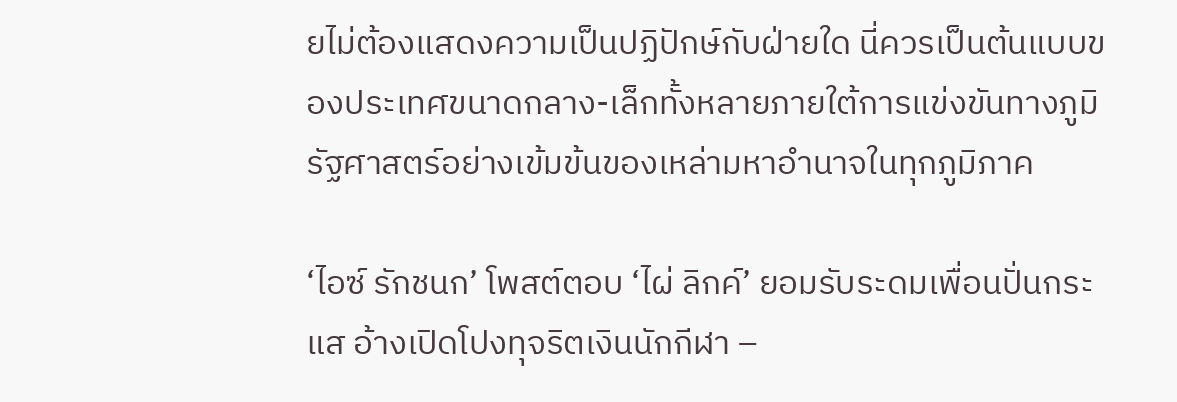ยไม่ต้องแสดงความเป็นปฏิปักษ์กับฝ่ายใด นี่ควรเป็นต้นแบบของประเทศขนาดกลาง-เล็กทั้งหลายภายใต้การแข่งขันทางภูมิรัฐศาสตร์อย่างเข้มข้นของเหล่ามหาอำนาจในทุกภูมิภาค

‘ไอซ์ รักชนก’ โพสต์ตอบ ‘ไผ่ ลิกค์’ ยอมรับระดมเพื่อนปั่นกระแส อ้างเปิดโปงทุจริตเงินนักกีฬา –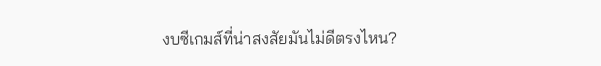งบซีเกมส์ที่น่าสงสัยมันไม่ดีตรงไหน?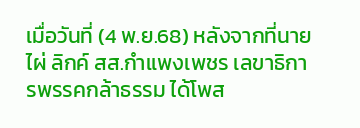เมื่อวันที่ (4 พ.ย.68) หลังจากที่นายไผ่ ลิกค์ สส.กำแพงเพชร เลขาธิการพรรคกล้าธรรม ได้โพส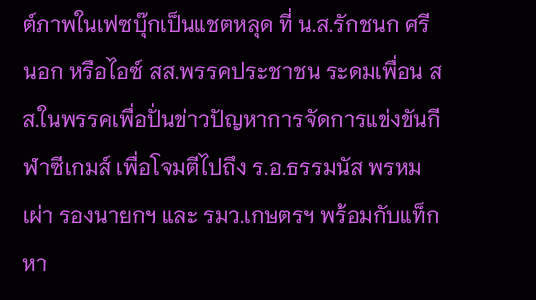ต์ภาพในเฟซบุ๊กเป็นแชตหลุด ที่ น.ส.รักชนก ศรีนอก หรือไอซ์ สส.พรรคประชาชน ระดมเพื่อน สส.ในพรรคเพื่อปั่นข่าวปัญหาการจัดการแข่งขันกีฬาซีเกมส์ เพื่อโจมตีไปถึง ร.อ.ธรรมนัส พรหมเผ่า รองนายกฯ และ รมว.เกษตรฯ พร้อมกับแท็กหา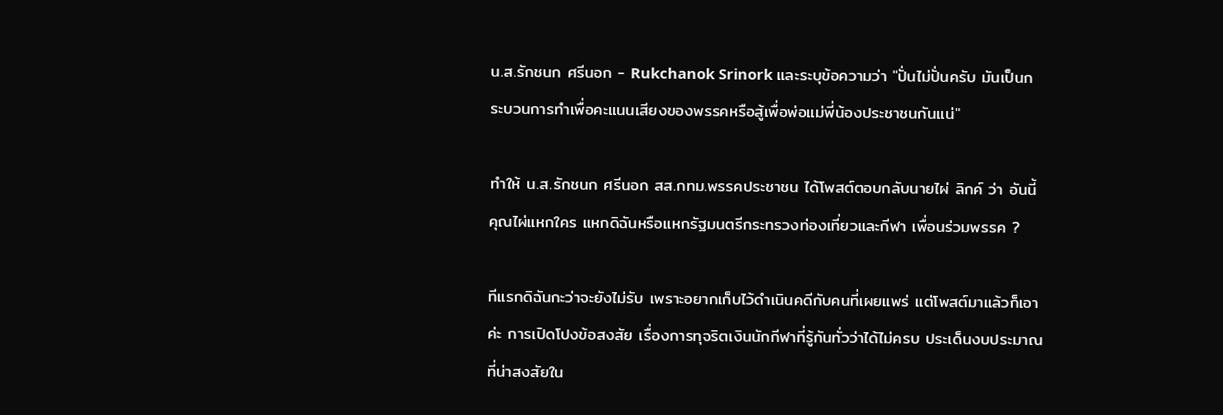น.ส.รักชนก ศรีนอก - Rukchanok Srinork และระบุข้อความว่า "ปั่นไม่ปั่นครับ มันเป็นกระบวนการทำเพื่อคะแนนเสียงของพรรคหรือสู้เพื่อพ่อแม่พี่น้องประชาชนกันแน่"

ทำให้ น.ส.รักชนก ศรีนอก สส.กทม.พรรคประชาชน ได้โพสต์ตอบกลับนายไผ่ ลิกค์ ว่า อันนี้คุณไผ่แหกใคร แหกดิฉันหรือแหกรัฐมนตรีกระทรวงท่องเที่ยวและกีฬา เพื่อนร่วมพรรค ?

ทีแรกดิฉันกะว่าจะยังไม่รับ เพราะอยากเก็บไว้ดำเนินคดีกับคนที่เผยแพร่ แต่โพสต์มาแล้วก็เอาค่ะ การเปิดโปงข้อสงสัย เรื่องการทุจริตเงินนักกีฬาที่รู้กันทั่วว่าได้ไม่ครบ ประเด็นงบประมาณที่น่าสงสัยใน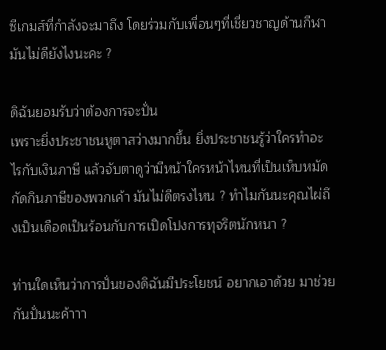ซีเกมส์ที่กำลังจะมาถึง โดยร่วมกับเพื่อนๆที่เชี่ยวชาญด้านกีฬา มันไม่ดียังไงนะคะ ?

ดิฉันยอมรับว่าต้องการจะปั่น
เพราะยิ่งประชาชนหูตาสว่างมากขึ้น ยิ่งประชาชนรู้ว่าใครทำอะไรกับเงินภาษี แล้วจับตาดูว่ามีหน้าใครหน้าไหนที่เป็นเห็บหมัดกัดกินภาษีของพวกเค้า มันไม่ดีตรงไหน ? ทำไมกันนะคุณไผ่ถึงเป็นเดือดเป็นร้อนกับการเปิดโปงการทุจริตนักหนา ?

ท่านใดเห็นว่าการปั่นของดิฉันมีประโยชน์ อยากเอาด้วย มาช่วยกันปั่นนะค้าาา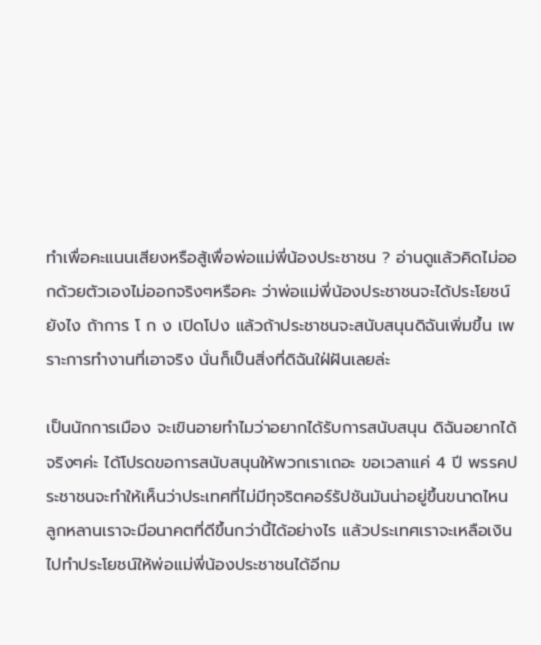ทำเพื่อคะแนนเสียงหรือสู้เพื่อพ่อแม่พี่น้องประชาชน ? อ่านดูแล้วคิดไม่ออกด้วยตัวเองไม่ออกจริงๆหรือคะ ว่าพ่อแม่พี่น้องประชาชนจะได้ประโยชน์ยังไง ถ้าการ โ ก ง เปิดโปง แล้วถ้าประชาชนจะสนับสนุนดิฉันเพิ่มขึ้น เพราะการทำงานที่เอาจริง นั่นก็เป็นสิ่งที่ดิฉันใฝ่ฝันเลยล่ะ

เป็นนักการเมือง จะเขินอายทำไมว่าอยากได้รับการสนับสนุน ดิฉันอยากได้จริงๆค่ะ ได้โปรดขอการสนับสนุนให้พวกเราเถอะ ขอเวลาแค่ 4 ปี พรรคประชาชนจะทำให้เห็นว่าประเทศที่ไม่มีทุจริตคอร์รัปชันมันน่าอยู่ขึ้นขนาดไหน ลูกหลานเราจะมีอนาคตที่ดีขึ้นกว่านี้ได้อย่างไร แล้วประเทศเราจะเหลือเงินไปทำประโยชน์ให้พ่อแม่พี่น้องประชาชนได้อีกม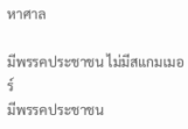หาศาล

มีพรรคประชาชน ไม่มีสแกมเมอร์
มีพรรคประชาชน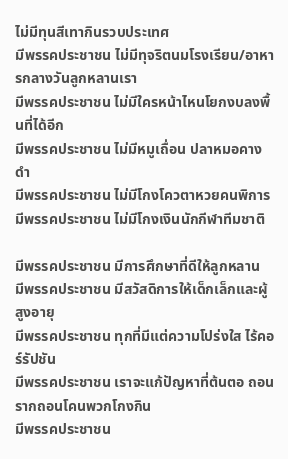ไม่มีทุนสีเทากินรวบประเทศ
มีพรรคประชาชน ไม่มีทุจริตนมโรงเรียน/อาหารกลางวันลูกหลานเรา
มีพรรคประชาชน ไม่มีใครหน้าไหนโยกงบลงพื้นที่ได้อีก
มีพรรคประชาชน ไม่มีหมูเถื่อน ปลาหมอคางดำ
มีพรรคประชาชน ไม่มีโกงโควตาหวยคนพิการ
มีพรรคประชาชน ไม่มีโกงเงินนักกีฬาทีมชาติ

มีพรรคประชาชน มีการศึกษาที่ดีให้ลูกหลาน
มีพรรคประชาชน มีสวัสดิการให้เด็กเล็กและผู้สูงอายุ
มีพรรคประชาชน ทุกที่มีแต่ความโปร่งใส ไร้คอร์รัปชัน
มีพรรคประชาชน เราจะแก้ปัญหาที่ต้นตอ ถอนรากถอนโคนพวกโกงกิน
มีพรรคประชาชน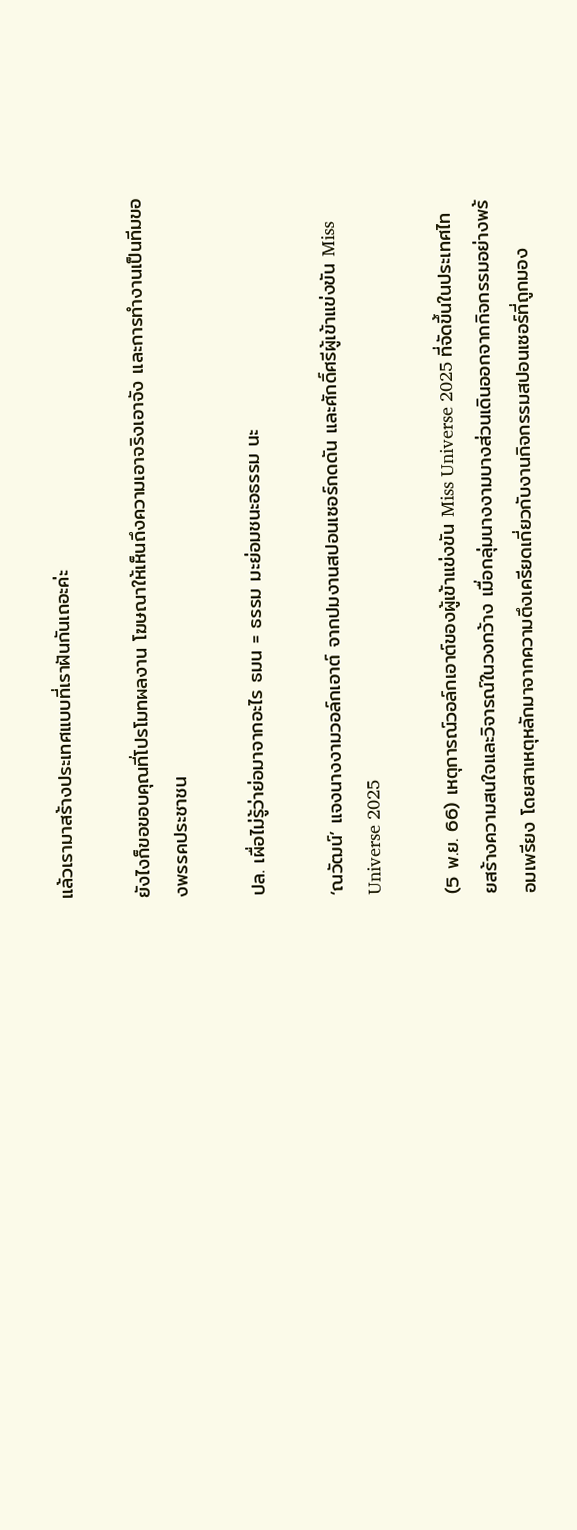แล้วเรามาสร้างประเทศแบบที่เราฝันกันเถอะค่ะ

ยังไงก็ขอขอบคุณที่โปรโมทผลงาน โฆษณาให้เห็นถึงความเอาจริงเอาจัง และการทำงานเป็นทีมของพรรคประชาชน

ปล. เผื่อไม่รู้ว่าย่อมาจากอะไร ธมน = ธรรม มะย่อมชนะอธรรม นะ

‘ณวัฒน์’ แจงนางงามวอล์กเอาต์ จากปมงานสปอนเซอร์กดดัน และศักดิ์ศรีผู้เข้าแข่งขัน Miss Universe 2025

(5 พ.ย. 66) เหตุการณ์วอล์กเอาต์ของผู้เข้าแข่งขัน Miss Universe 2025 ที่จัดขึ้นในประเทศไทยสร้างความสนใจและวิจารณ์ในวงกว้าง เมื่อกลุ่มนางงามบางส่วนเดินออกจากกิจกรรมอย่างพร้อมเพรียง โดยสาเหตุหลักมาจากความตึงเครียดเกี่ยวกับงานกิจกรรมสปอนเซอร์ที่ถูกมอง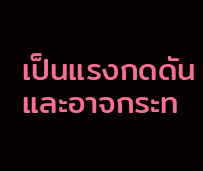เป็นแรงกดดันและอาจกระท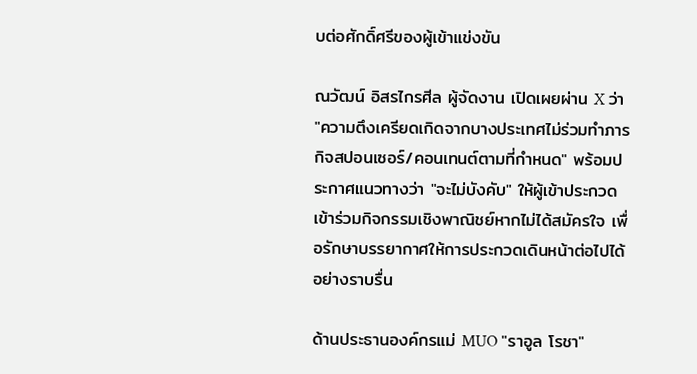บต่อศักดิ์ศรีของผู้เข้าแข่งขัน

ณวัฒน์ อิสรไกรศีล ผู้จัดงาน เปิดเผยผ่าน X ว่า "ความตึงเครียดเกิดจากบางประเทศไม่ร่วมทำภารกิจสปอนเซอร์/คอนเทนต์ตามที่กำหนด" พร้อมประกาศแนวทางว่า "จะไม่บังคับ" ให้ผู้เข้าประกวดเข้าร่วมกิจกรรมเชิงพาณิชย์หากไม่ได้สมัครใจ เพื่อรักษาบรรยากาศให้การประกวดเดินหน้าต่อไปได้อย่างราบรื่น

ด้านประธานองค์กรแม่ MUO "ราอูล โรชา"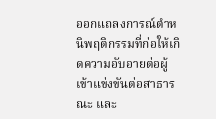ออกแถลงการณ์ตำหนิพฤติกรรมที่ก่อให้เกิดความอับอายต่อผู้เข้าแข่งขันต่อสาธารณะ และ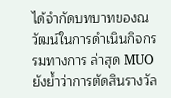ได้จำกัดบทบาทของณวัฒน์ในการดำเนินกิจกรรมทางการ ล่าสุด MUO ยังย้ำว่าการตัดสินรางวัล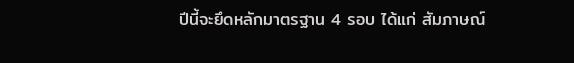ปีนี้จะยึดหลักมาตรฐาน 4 รอบ ได้แก่ สัมภาษณ์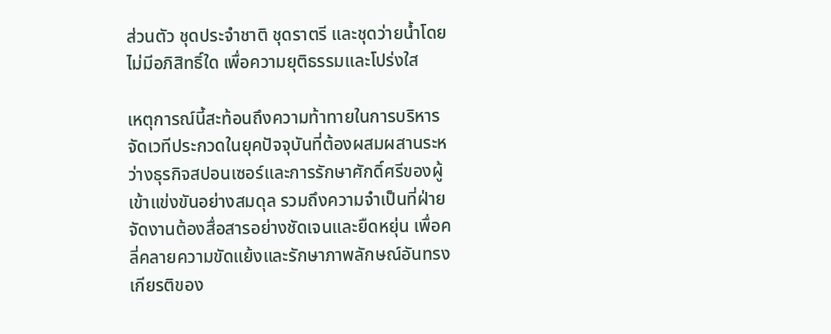ส่วนตัว ชุดประจำชาติ ชุดราตรี และชุดว่ายน้ำโดยไม่มีอภิสิทธิ์ใด เพื่อความยุติธรรมและโปร่งใส

เหตุการณ์นี้สะท้อนถึงความท้าทายในการบริหารจัดเวทีประกวดในยุคปัจจุบันที่ต้องผสมผสานระหว่างธุรกิจสปอนเซอร์และการรักษาศักดิ์ศรีของผู้เข้าแข่งขันอย่างสมดุล รวมถึงความจำเป็นที่ฝ่ายจัดงานต้องสื่อสารอย่างชัดเจนและยืดหยุ่น เพื่อคลี่คลายความขัดแย้งและรักษาภาพลักษณ์อันทรงเกียรติของ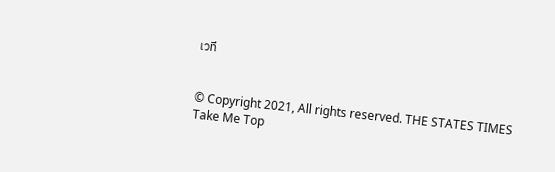เวที


© Copyright 2021, All rights reserved. THE STATES TIMES
Take Me Top